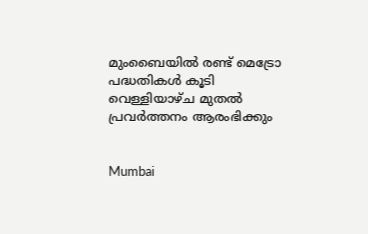മുംബൈയില്‍ രണ്ട് മെട്രോ പദ്ധതികള്‍ കൂടി വെള്ളിയാഴ്ച മുതല്‍ പ്രവര്‍ത്തനം ആരംഭിക്കും


Mumbai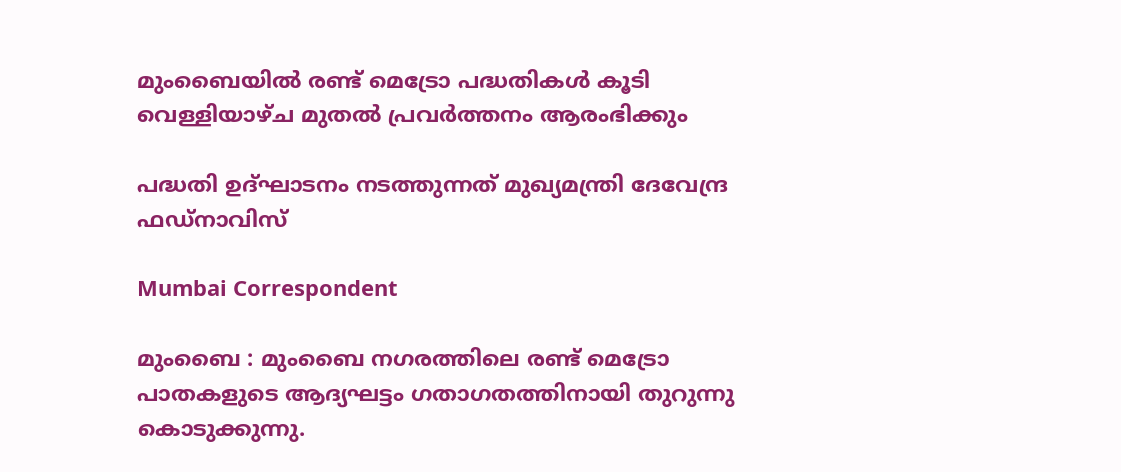മുംബൈയില്‍ രണ്ട് മെട്രോ പദ്ധതികള്‍ കൂടി വെള്ളിയാഴ്ച മുതല്‍ പ്രവര്‍ത്തനം ആരംഭിക്കും

പദ്ധതി ഉദ്ഘാടനം നടത്തുന്നത് മുഖ്യമന്ത്രി ദേവേന്ദ്ര ഫഡ്‌നാവിസ്

Mumbai Correspondent

മുംബൈ : മുംബൈ നഗരത്തിലെ രണ്ട് മെട്രോ പാതകളുടെ ആദ്യഘട്ടം ഗതാഗതത്തിനായി തുറുന്നു കൊടുക്കുന്നു.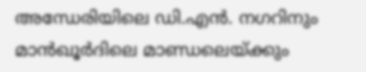അന്ധേരിയിലെ ഡി.എന്‍. നഗറിനും മാന്‍ഖൂര്‍ദിലെ മാണ്ഡലെയ്ക്കും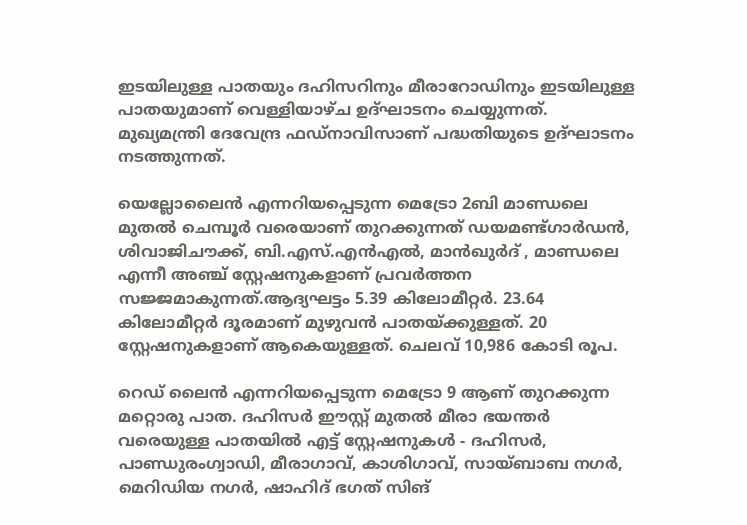ഇടയിലുള്ള പാതയും ദഹിസറിനും മീരാറോഡിനും ഇടയിലുള്ള പാതയുമാണ് വെള്ളിയാഴ്ച ഉദ്ഘാടനം ചെയ്യുന്നത്. മുഖ്യമന്ത്രി ദേവേന്ദ്ര ഫഡ്‌നാവിസാണ് പദ്ധതിയുടെ ഉദ്ഘാടനം നടത്തുന്നത്.

യെല്ലോലൈന്‍ എന്നറിയപ്പെടുന്ന മെട്രോ 2ബി മാണ്ഡലെ മുതല്‍ ചെമ്പൂര്‍ വരെയാണ് തുറക്കുന്നത് ഡയമണ്ട്ഗാര്‍ഡന്‍, ശിവാജിചൗക്ക്, ബി.എസ്.എന്‍എല്‍, മാന്‍ഖുര്‍ദ് , മാണ്ഡലെ എന്നീ അഞ്ച് സ്റ്റേഷനുകളാണ് പ്രവര്‍ത്തന സജ്ജമാകുന്നത്.ആദ്യഘട്ടം 5.39 കിലോമീറ്റര്‍. 23.64 കിലോമീറ്റര്‍ ദൂരമാണ് മുഴുവന്‍ പാതയ്ക്കുള്ളത്. 20 സ്റ്റേഷനുകളാണ് ആകെയുള്ളത്. ചെലവ് 10,986 കോടി രൂപ.

റെഡ് ലൈന്‍ എന്നറിയപ്പെടുന്ന മെട്രോ 9 ആണ് തുറക്കുന്ന മറ്റൊരു പാത. ദഹിസര്‍ ഈസ്റ്റ് മുതല്‍ മീരാ ഭയന്തര്‍ വരെയുള്ള പാതയില്‍ എട്ട് സ്റ്റേഷനുകള്‍ - ദഹിസര്‍, പാണ്ഡുരംഗ്വാഡി, മീരാഗാവ്, കാശിഗാവ്, സായ്ബാബ നഗര്‍, മെറിഡിയ നഗര്‍, ഷാഹിദ് ഭഗത് സിങ്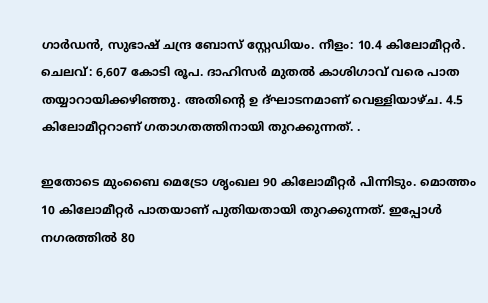ഗാര്‍ഡന്‍, സുഭാഷ് ചന്ദ്ര ബോസ് സ്റ്റേഡിയം. നീളം: 10.4 കിലോമീറ്റര്‍. ചെലവ്: 6,607 കോടി രൂപ. ദാഹിസര്‍ മുതല്‍ കാശിഗാവ് വരെ പാത തയ്യാറായിക്കഴിഞ്ഞു. അതിന്‍റെ ഉ ദ്ഘാടനമാണ് വെള്ളിയാഴ്ച. 4.5 കിലോമീറ്ററാണ് ഗതാഗതത്തിനായി തുറക്കുന്നത്. .

ഇതോടെ മുംബൈ മെട്രോ ശൃംഖല 90 കിലോമീറ്റര്‍ പിന്നിടും. മൊത്തം 10 കിലോമീറ്റര്‍ പാതയാണ് പുതിയതായി തുറക്കുന്നത്. ഇപ്പോള്‍ നഗരത്തില്‍ 80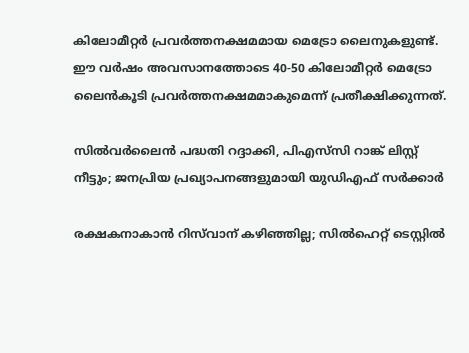കിലോമീറ്റര്‍ പ്രവര്‍ത്തനക്ഷമമായ മെട്രോ ലൈനുകളുണ്ട്. ഈ വര്‍ഷം അവസാനത്തോടെ 40-50 കിലോമീറ്റര്‍ മെട്രോ ലൈന്‍കൂടി പ്രവര്‍ത്തനക്ഷമമാകുമെന്ന് പ്രതീക്ഷിക്കുന്നത്.

സിൽവർലൈൻ പദ്ധതി റദ്ദാക്കി, പിഎസ്‌സി റാങ്ക് ലിസ്റ്റ് നീട്ടും; ജനപ്രിയ പ്രഖ‍്യാപനങ്ങളുമായി യുഡിഎഫ് സർക്കാർ

രക്ഷകനാകാൻ റിസ്‌വാന് കഴിഞ്ഞില്ല; സിൽഹെറ്റ് ടെസ്റ്റിൽ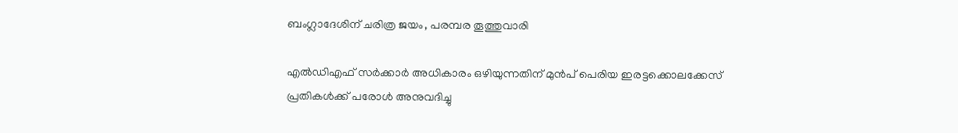ബംഗ്ലാദേശിന് ചരിത്ര ജയം, പരമ്പര തൂത്തുവാരി

എൽഡിഎഫ് സർക്കാർ അധികാരം ഒഴിയുന്നതിന് മുൻപ് പെരിയ ഇരട്ടക്കൊലക്കേസ് പ്രതികൾക്ക് പരോൾ അനുവദിച്ചു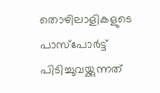തൊഴിലാളികളുടെ പാസ്‌പോർട്ട് പിടിച്ചുവയ്ക്കുന്നത്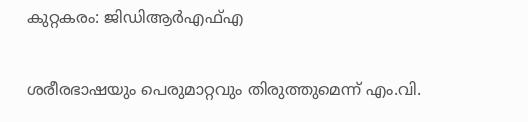കുറ്റകരം: ജിഡിആർഎഫ്എ

ശരീരഭാഷയും പെരുമാറ്റവും തിരുത്തുമെന്ന് എം.വി.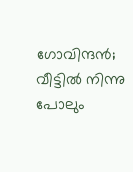ഗോവിന്ദൻ; വീട്ടിൽ നിന്നു പോലും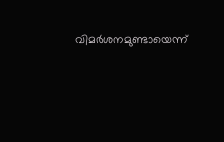വിമർശനമുണ്ടായെന്ന്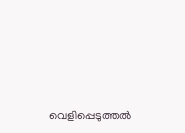വെളിപ്പെടുത്തൽ